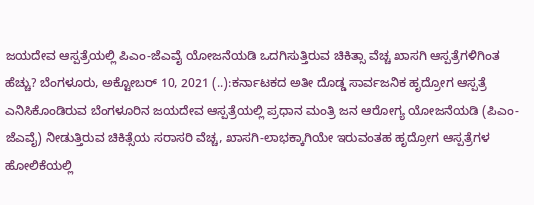ಜಯದೇವ ಆಸ್ಪತ್ರೆಯಲ್ಲಿ ಪಿಎಂ-ಜೆಎವೈ ಯೋಜನೆಯಡಿ ಒದಗಿಸುತ್ತಿರುವ ಚಿಕಿತ್ಸಾ ವೆಚ್ಚ ಖಾಸಗಿ ಆಸ್ಪತ್ರೆಗಳಿಗಿಂತ ಹೆಚ್ಚು? ಬೆಂಗಳೂರು, ಅಕ್ಟೋಬರ್ 10, 2021 (..):ಕರ್ನಾಟಕದ ಅತೀ ದೊಡ್ಡ ಸಾರ್ವಜನಿಕ ಹೃದ್ರೋಗ ಆಸ್ಪತ್ರೆ ಎನಿಸಿಕೊಂಡಿರುವ ಬೆಂಗಳೂರಿನ ಜಯದೇವ ಆಸ್ಪತ್ರೆಯಲ್ಲಿ ಪ್ರಧಾನ ಮಂತ್ರಿ ಜನ ಆರೋಗ್ಯ ಯೋಜನೆಯಡಿ (ಪಿಎಂ-ಜೆಎವೈ) ನೀಡುತ್ತಿರುವ ಚಿಕಿತ್ಸೆಯ ಸರಾಸರಿ ವೆಚ್ಚ, ಖಾಸಗಿ-ಲಾಭಕ್ಕಾಗಿಯೇ ಇರುವಂತಹ ಹೃದ್ರೋಗ ಆಸ್ಪತ್ರೆಗಳ ಹೋಲಿಕೆಯಲ್ಲಿ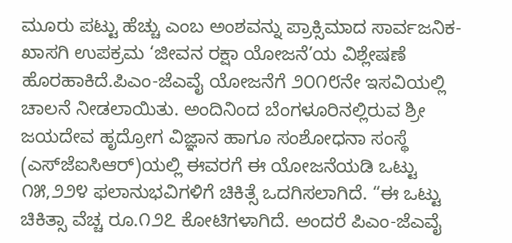ಮೂರು ಪಟ್ಟು ಹೆಚ್ಚು ಎಂಬ ಅಂಶವನ್ನು ಪ್ರಾಕ್ಸಿಮಾದ ಸಾರ್ವಜನಿಕ-ಖಾಸಗಿ ಉಪಕ್ರಮ ‘ಜೀವನ ರಕ್ಷಾ ಯೋಜನೆ’ಯ ವಿಶ್ಲೇಷಣೆ ಹೊರಹಾಕಿದೆ.ಪಿಎಂ-ಜೆಎವೈ ಯೋಜನೆಗೆ ೨೦೧೮ನೇ ಇಸವಿಯಲ್ಲಿ ಚಾಲನೆ ನೀಡಲಾಯಿತು. ಅಂದಿನಿಂದ ಬೆಂಗಳೂರಿನಲ್ಲಿರುವ ಶ್ರೀ ಜಯದೇವ ಹೃದ್ರೋಗ ವಿಜ್ಞಾನ ಹಾಗೂ ಸಂಶೋಧನಾ ಸಂಸ್ಥೆ (ಎಸ್‌ಜೆಐಸಿಆರ್)ಯಲ್ಲಿ ಈವರಗೆ ಈ ಯೋಜನೆಯಡಿ ಒಟ್ಟು ೧೫,೨೨೪ ಫಲಾನುಭವಿಗಳಿಗೆ ಚಿಕಿತ್ಸೆ ಒದಗಿಸಲಾಗಿದೆ. “ಈ ಒಟ್ಟು ಚಿಕಿತ್ಸಾ ವೆಚ್ಚ ರೂ.೧೨೭ ಕೋಟಿಗಳಾಗಿದೆ. ಅಂದರೆ ಪಿಎಂ-ಜೆಎವೈ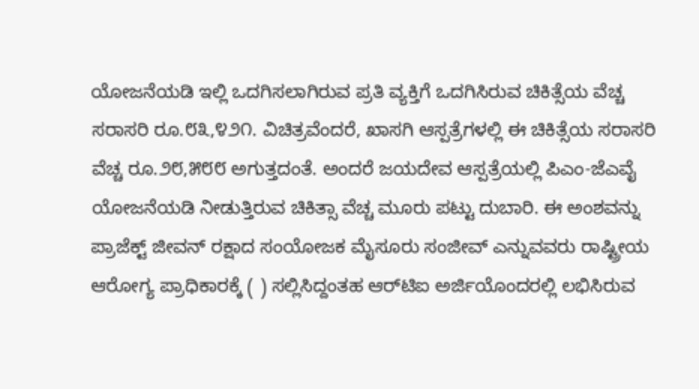ಯೋಜನೆಯಡಿ ಇಲ್ಲಿ ಒದಗಿಸಲಾಗಿರುವ ಪ್ರತಿ ವ್ಯಕ್ತಿಗೆ ಒದಗಿಸಿರುವ ಚಿಕಿತ್ಸೆಯ ವೆಚ್ಚ ಸರಾಸರಿ ರೂ.೮೩,೪೨೧. ವಿಚಿತ್ರವೆಂದರೆ, ಖಾಸಗಿ ಆಸ್ಪತ್ರೆಗಳಲ್ಲಿ ಈ ಚಿಕಿತ್ಸೆಯ ಸರಾಸರಿ ವೆಚ್ಚ ರೂ.೨೮,೫೮೮ ಅಗುತ್ತದಂತೆ. ಅಂದರೆ ಜಯದೇವ ಆಸ್ಪತ್ರೆಯಲ್ಲಿ ಪಿಎಂ-ಜೆಎವೈ ಯೋಜನೆಯಡಿ ನೀಡುತ್ತಿರುವ ಚಿಕಿತ್ಸಾ ವೆಚ್ಚ ಮೂರು ಪಟ್ಟು ದುಬಾರಿ. ಈ ಅಂಶವನ್ನು ಪ್ರಾಜೆಕ್ಟ್ ಜೀವನ್ ರಕ್ಷಾದ ಸಂಯೋಜಕ ಮೈಸೂರು ಸಂಜೀವ್ ಎನ್ನುವವರು ರಾಷ್ಟ್ರೀಯ ಆರೋಗ್ಯ ಪ್ರಾಧಿಕಾರಕ್ಕೆ ( ) ಸಲ್ಲಿಸಿದ್ದಂತಹ ಆರ್‌ಟಿಐ ಅರ್ಜಿಯೊಂದರಲ್ಲಿ ಲಭಿಸಿರುವ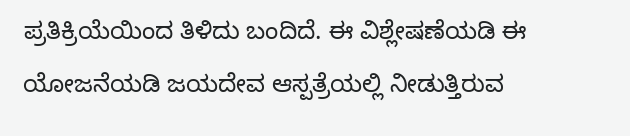ಪ್ರತಿಕ್ರಿಯೆಯಿಂದ ತಿಳಿದು ಬಂದಿದೆ. ಈ ವಿಶ್ಲೇಷಣೆಯಡಿ ಈ ಯೋಜನೆಯಡಿ ಜಯದೇವ ಆಸ್ಪತ್ರೆಯಲ್ಲಿ ನೀಡುತ್ತಿರುವ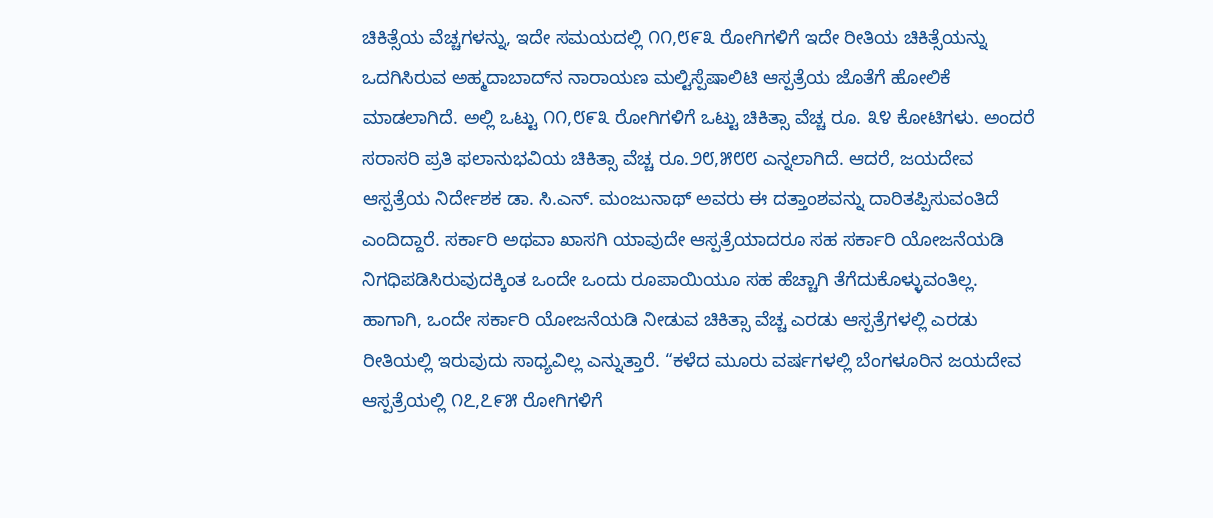ಚಿಕಿತ್ಸೆಯ ವೆಚ್ಚಗಳನ್ನು, ಇದೇ ಸಮಯದಲ್ಲಿ ೧೧,೮೯೩ ರೋಗಿಗಳಿಗೆ ಇದೇ ರೀತಿಯ ಚಿಕಿತ್ಸೆಯನ್ನು ಒದಗಿಸಿರುವ ಅಹ್ಮದಾಬಾದ್‌ನ ನಾರಾಯಣ ಮಲ್ಟಿಸ್ಪೆಷಾಲಿಟಿ ಆಸ್ಪತ್ರೆಯ ಜೊತೆಗೆ ಹೋಲಿಕೆ ಮಾಡಲಾಗಿದೆ. ಅಲ್ಲಿ ಒಟ್ಟು ೧೧,೮೯೩ ರೋಗಿಗಳಿಗೆ ಒಟ್ಟು ಚಿಕಿತ್ಸಾ ವೆಚ್ಚ ರೂ. ೩೪ ಕೋಟಿಗಳು. ಅಂದರೆ ಸರಾಸರಿ ಪ್ರತಿ ಫಲಾನುಭವಿಯ ಚಿಕಿತ್ಸಾ ವೆಚ್ಚ ರೂ.೨೮,೫೮೮ ಎನ್ನಲಾಗಿದೆ. ಆದರೆ, ಜಯದೇವ ಆಸ್ಪತ್ರೆಯ ನಿರ್ದೇಶಕ ಡಾ. ಸಿ.ಎನ್. ಮಂಜುನಾಥ್ ಅವರು ಈ ದತ್ತಾಂಶವನ್ನು ದಾರಿತಪ್ಪಿಸುವಂತಿದೆ ಎಂದಿದ್ದಾರೆ. ಸರ್ಕಾರಿ ಅಥವಾ ಖಾಸಗಿ ಯಾವುದೇ ಆಸ್ಪತ್ರೆಯಾದರೂ ಸಹ ಸರ್ಕಾರಿ ಯೋಜನೆಯಡಿ ನಿಗಧಿಪಡಿಸಿರುವುದಕ್ಕಿಂತ ಒಂದೇ ಒಂದು ರೂಪಾಯಿಯೂ ಸಹ ಹೆಚ್ಚಾಗಿ ತೆಗೆದುಕೊಳ್ಳುವಂತಿಲ್ಲ. ಹಾಗಾಗಿ, ಒಂದೇ ಸರ್ಕಾರಿ ಯೋಜನೆಯಡಿ ನೀಡುವ ಚಿಕಿತ್ಸಾ ವೆಚ್ಚ ಎರಡು ಆಸ್ಪತ್ರೆಗಳಲ್ಲಿ ಎರಡು ರೀತಿಯಲ್ಲಿ ಇರುವುದು ಸಾಧ್ಯವಿಲ್ಲ ಎನ್ನುತ್ತಾರೆ. “ಕಳೆದ ಮೂರು ವರ್ಷಗಳಲ್ಲಿ ಬೆಂಗಳೂರಿನ ಜಯದೇವ ಆಸ್ಪತ್ರೆಯಲ್ಲಿ ೧೭,೭೯೫ ರೋಗಿಗಳಿಗೆ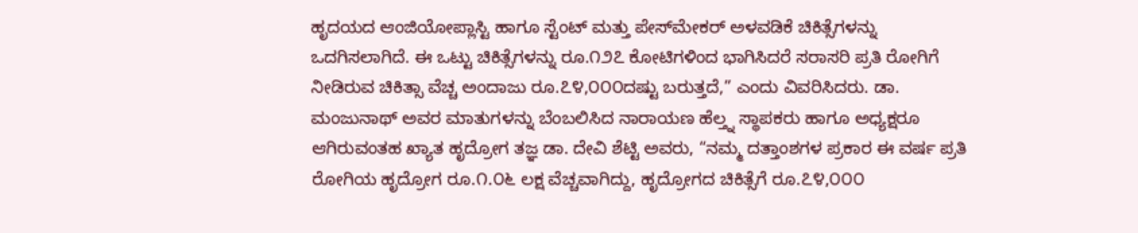ಹೃದಯದ ಆಂಜಿಯೋಪ್ಲಾಸ್ಟಿ ಹಾಗೂ ಸ್ಟೆಂಟ್ ಮತ್ತು ಪೇಸ್‌ಮೇಕರ್ ಅಳವಡಿಕೆ ಚಿಕಿತ್ಸೆಗಳನ್ನು ಒದಗಿಸಲಾಗಿದೆ. ಈ ಒಟ್ಟು ಚಿಕಿತ್ಸೆಗಳನ್ನು ರೂ.೧೨೭ ಕೋಟಿಗಳಿಂದ ಭಾಗಿಸಿದರೆ ಸರಾಸರಿ ಪ್ರತಿ ರೋಗಿಗೆ ನೀಡಿರುವ ಚಿಕಿತ್ಸಾ ವೆಚ್ಚ ಅಂದಾಜು ರೂ.೭೪,೦೦೦ದಷ್ಟು ಬರುತ್ತದೆ,” ಎಂದು ವಿವರಿಸಿದರು. ಡಾ. ಮಂಜುನಾಥ್ ಅವರ ಮಾತುಗಳನ್ನು ಬೆಂಬಲಿಸಿದ ನಾರಾಯಣ ಹೆಲ್ತ್ನ ಸ್ಥಾಪಕರು ಹಾಗೂ ಅಧ್ಯಕ್ಷರೂ ಆಗಿರುವಂತಹ ಖ್ಯಾತ ಹೃದ್ರೋಗ ತಜ್ಞ ಡಾ. ದೇವಿ ಶೆಟ್ಟಿ ಅವರು, “ನಮ್ಮ ದತ್ತಾಂಶಗಳ ಪ್ರಕಾರ ಈ ವರ್ಷ ಪ್ರತಿ ರೋಗಿಯ ಹೃದ್ರೋಗ ರೂ.೧.೦೬ ಲಕ್ಷ ವೆಚ್ಚವಾಗಿದ್ದು, ಹೃದ್ರೋಗದ ಚಿಕಿತ್ಸೆಗೆ ರೂ.೭೪,೦೦೦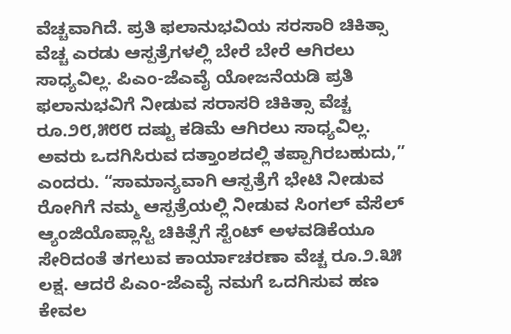ವೆಚ್ಚವಾಗಿದೆ. ಪ್ರತಿ ಫಲಾನುಭವಿಯ ಸರಸಾರಿ ಚಿಕಿತ್ಸಾ ವೆಚ್ಚ ಎರಡು ಆಸ್ಪತ್ರೆಗಳಲ್ಲಿ ಬೇರೆ ಬೇರೆ ಆಗಿರಲು ಸಾಧ್ಯವಿಲ್ಲ. ಪಿಎಂ-ಜೆಎವೈ ಯೋಜನೆಯಡಿ ಪ್ರತಿ ಫಲಾನುಭವಿಗೆ ನೀಡುವ ಸರಾಸರಿ ಚಿಕಿತ್ಸಾ ವೆಚ್ಚ ರೂ.೨೮,೫೮೮ ದಷ್ಟು ಕಡಿಮೆ ಆಗಿರಲು ಸಾಧ್ಯವಿಲ್ಲ. ಅವರು ಒದಗಿಸಿರುವ ದತ್ತಾಂಶದಲ್ಲಿ ತಪ್ಪಾಗಿರಬಹುದು,” ಎಂದರು. “ಸಾಮಾನ್ಯವಾಗಿ ಆಸ್ಪತ್ರೆಗೆ ಭೇಟಿ ನೀಡುವ ರೋಗಿಗೆ ನಮ್ಮ ಆಸ್ಪತ್ರೆಯಲ್ಲಿ ನೀಡುವ ಸಿಂಗಲ್ ವೆಸೆಲ್ ಆ್ಯಂಜಿಯೊಪ್ಲಾಸ್ಟಿ ಚಿಕಿತ್ಸೆಗೆ ಸ್ಟೆಂಟ್ ಅಳವಡಿಕೆಯೂ ಸೇರಿದಂತೆ ತಗಲುವ ಕಾರ್ಯಾಚರಣಾ ವೆಚ್ಚ ರೂ.೨.೩೫ ಲಕ್ಷ. ಆದರೆ ಪಿಎಂ-ಜೆಎವೈ ನಮಗೆ ಒದಗಿಸುವ ಹಣ ಕೇವಲ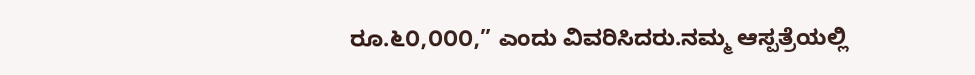ರೂ.೬೦,೦೦೦,” ಎಂದು ವಿವರಿಸಿದರು.ನಮ್ಮ ಆಸ್ಪತ್ರೆಯಲ್ಲಿ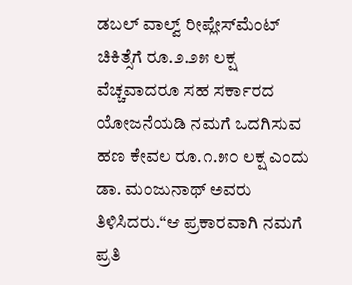ಡಬಲ್ ವಾಲ್ವ್ ರೀಪ್ಲೇಸ್‌ಮೆಂಟ್ ಚಿಕಿತ್ಸೆಗೆ ರೂ.೨.೨೫ ಲಕ್ಷ ವೆಚ್ಚವಾದರೂ ಸಹ ಸರ್ಕಾರದ ಯೋಜನೆಯಡಿ ನಮಗೆ ಒದಗಿಸುವ ಹಣ ಕೇವಲ ರೂ.೧.೫೦ ಲಕ್ಷ ಎಂದು ಡಾ. ಮಂಜುನಾಥ್ ಅವರು ತಿಳಿಸಿದರು.“ಆ ಪ್ರಕಾರವಾಗಿ ನಮಗೆ ಪ್ರತಿ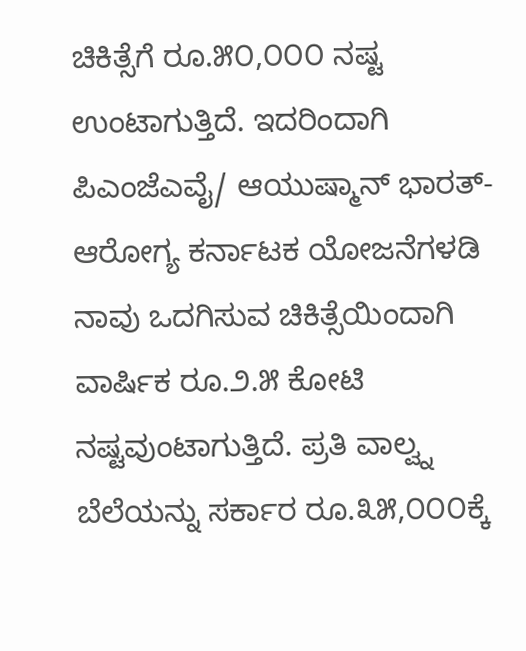ಚಿಕಿತ್ಸೆಗೆ ರೂ.೫೦,೦೦೦ ನಷ್ಟ ಉಂಟಾಗುತ್ತಿದೆ. ಇದರಿಂದಾಗಿ ಪಿಎಂಜೆಎವೈ/ ಆಯುಷ್ಮಾನ್ ಭಾರತ್-ಆರೋಗ್ಯ ಕರ್ನಾಟಕ ಯೋಜನೆಗಳಡಿ ನಾವು ಒದಗಿಸುವ ಚಿಕಿತ್ಸೆಯಿಂದಾಗಿ ವಾರ್ಷಿಕ ರೂ.೨.೫ ಕೋಟಿ ನಷ್ಟವುಂಟಾಗುತ್ತಿದೆ. ಪ್ರತಿ ವಾಲ್ವ್ನ ಬೆಲೆಯನ್ನು ಸರ್ಕಾರ ರೂ.೩೫,೦೦೦ಕ್ಕೆ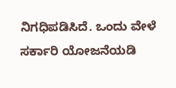ನಿಗಧಿಪಡಿಸಿದೆ. ಒಂದು ವೇಳೆ ಸರ್ಕಾರಿ ಯೋಜನೆಯಡಿ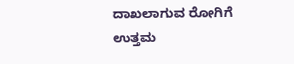ದಾಖಲಾಗುವ ರೋಗಿಗೆ ಉತ್ತಮ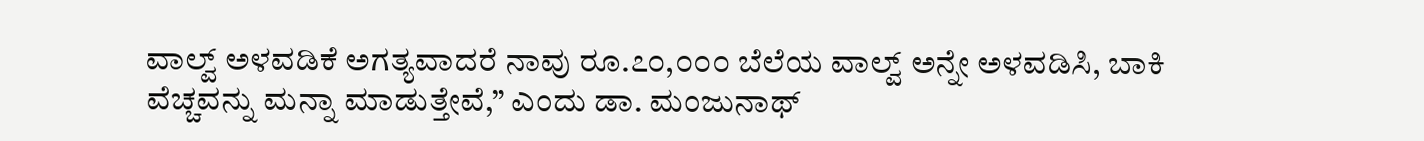ವಾಲ್ವ್ ಅಳವಡಿಕೆ ಅಗತ್ಯವಾದರೆ ನಾವು ರೂ.೭೦,೦೦೦ ಬೆಲೆಯ ವಾಲ್ವ್ ಅನ್ನೇ ಅಳವಡಿಸಿ, ಬಾಕಿ ವೆಚ್ಚವನ್ನು ಮನ್ನಾ ಮಾಡುತ್ತೇವೆ,” ಎಂದು ಡಾ. ಮಂಜುನಾಥ್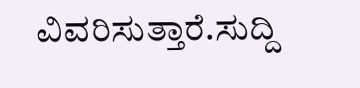ವಿವರಿಸುತ್ತಾರೆ.ಸುದ್ದಿ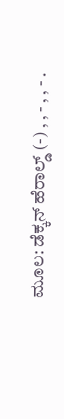ಮೂಲ: ಡೆಕ್ಕನ್ ಹೆರಾಲ್ಡ್ (-) , , - , , - .